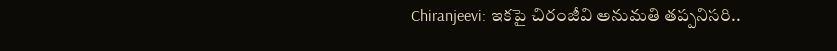Chiranjeevi: ఇకపై చిరంజీవి అనుమతి తప్పనిసరి..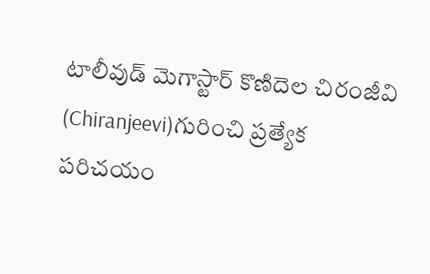టాలీవుడ్ మెగాస్టార్ కొణిదెల చిరంజీవి (Chiranjeevi)గురించి ప్రత్యేక పరిచయం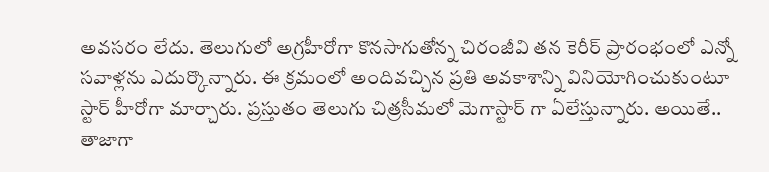అవసరం లేదు. తెలుగులో అగ్రహీరోగా కొనసాగుతోన్న చిరంజీవి తన కెరీర్ ప్రారంభంలో ఎన్నో సవాళ్లను ఎదుర్కొన్నారు. ఈ క్రమంలో అందివచ్చిన ప్రతి అవకాశాన్ని వినియోగించుకుంటూ స్టార్ హీరోగా మార్చారు. ప్రస్తుతం తెలుగు చిత్రసీమలో మెగాస్టార్ గా ఏలేస్తున్నారు. అయితే.. తాజాగా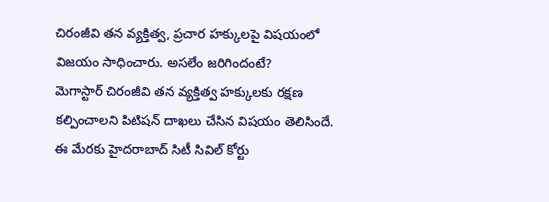చిరంజీవి తన వ్యక్తిత్వ, ప్రచార హక్కులపై విషయంలో విజయం సాధించారు. అసలేం జరిగిందంటే?
మెగాస్టార్ చిరంజీవి తన వ్యక్తిత్వ హక్కులకు రక్షణ కల్పించాలని పిటిషన్ దాఖలు చేసిన విషయం తెలిసిందే. ఈ మేరకు హైదరాబాద్ సిటీ సివిల్ కోర్టు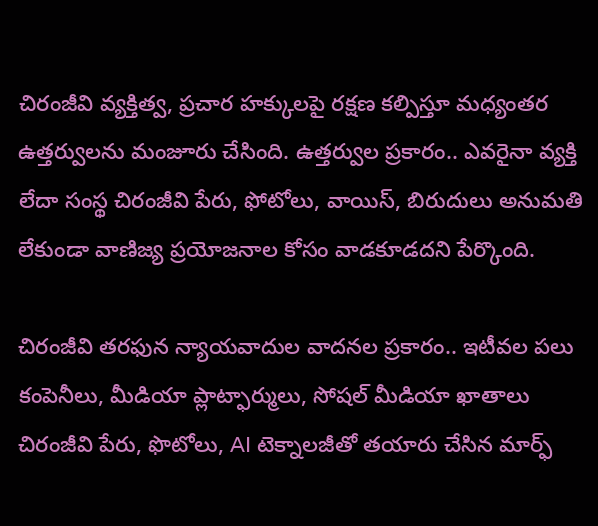చిరంజీవి వ్యక్తిత్వ, ప్రచార హక్కులపై రక్షణ కల్పిస్తూ మధ్యంతర ఉత్తర్వులను మంజూరు చేసింది. ఉత్తర్వుల ప్రకారం.. ఎవరైనా వ్యక్తి లేదా సంస్థ చిరంజీవి పేరు, ఫోటోలు, వాయిస్, బిరుదులు అనుమతి లేకుండా వాణిజ్య ప్రయోజనాల కోసం వాడకూడదని పేర్కొంది.

చిరంజీవి తరఫున న్యాయవాదుల వాదనల ప్రకారం.. ఇటీవల పలు కంపెనీలు, మీడియా ప్లాట్ఫార్ములు, సోషల్ మీడియా ఖాతాలు చిరంజీవి పేరు, ఫొటోలు, AI టెక్నాలజీతో తయారు చేసిన మార్ఫ్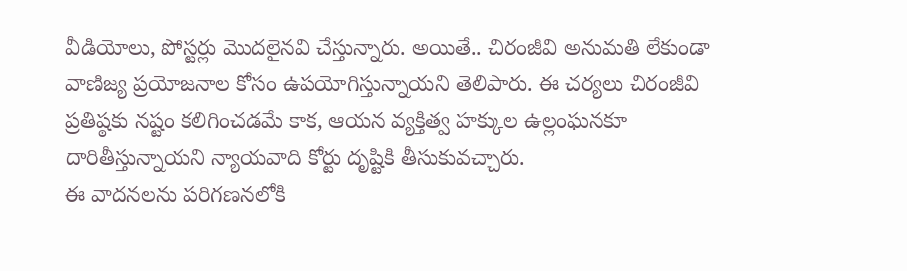వీడియోలు, పోస్టర్లు మొదలైనవి చేస్తున్నారు. అయితే.. చిరంజీవి అనుమతి లేకుండా వాణిజ్య ప్రయోజనాల కోసం ఉపయోగిస్తున్నాయని తెలిపారు. ఈ చర్యలు చిరంజీవి ప్రతిష్ఠకు నష్టం కలిగించడమే కాక, ఆయన వ్యక్తిత్వ హక్కుల ఉల్లంఘనకూ దారితీస్తున్నాయని న్యాయవాది కోర్టు దృష్టికి తీసుకువచ్చారు.
ఈ వాదనలను పరిగణనలోకి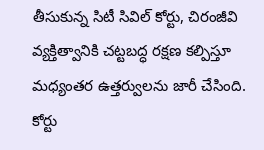తీసుకున్న సిటీ సివిల్ కోర్టు, చిరంజీవి వ్యక్తిత్వానికి చట్టబద్ధ రక్షణ కల్పిస్తూ మధ్యంతర ఉత్తర్వులను జారీ చేసింది. కోర్టు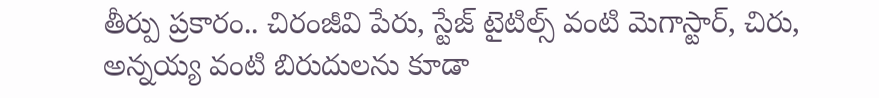తీర్పు ప్రకారం.. చిరంజీవి పేరు, స్టేజ్ టైటిల్స్ వంటి మెగాస్టార్, చిరు, అన్నయ్య వంటి బిరుదులను కూడా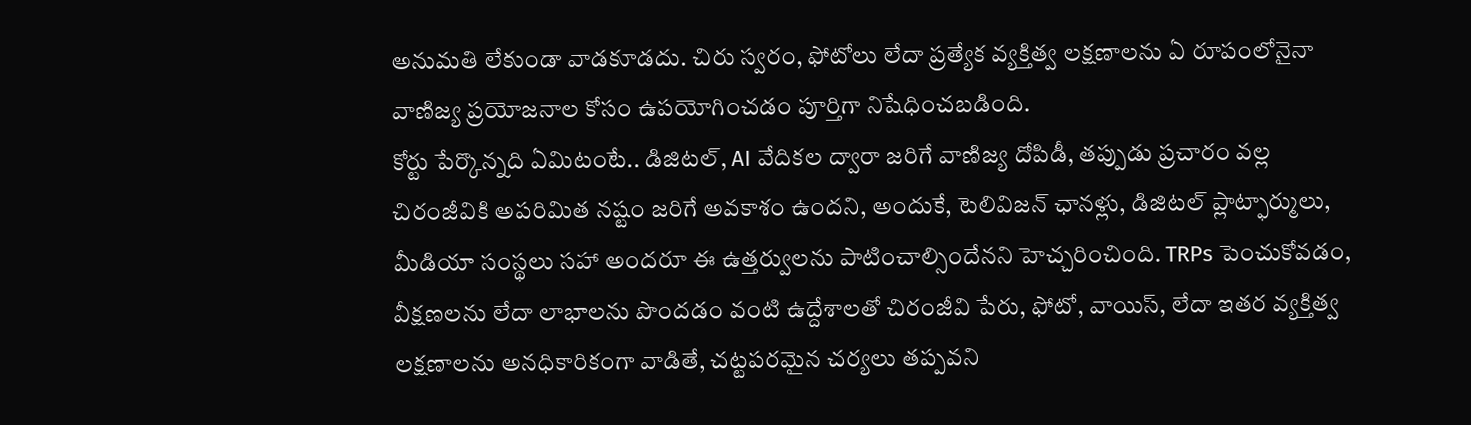అనుమతి లేకుండా వాడకూడదు. చిరు స్వరం, ఫోటోలు లేదా ప్రత్యేక వ్యక్తిత్వ లక్షణాలను ఏ రూపంలోనైనా వాణిజ్య ప్రయోజనాల కోసం ఉపయోగించడం పూర్తిగా నిషేధించబడింది.
కోర్టు పేర్కొన్నది ఏమిటంటే.. డిజిటల్, AI వేదికల ద్వారా జరిగే వాణిజ్య దోపిడీ, తప్పుడు ప్రచారం వల్ల చిరంజీవికి అపరిమిత నష్టం జరిగే అవకాశం ఉందని, అందుకే, టెలివిజన్ ఛానళ్లు, డిజిటల్ ప్లాట్ఫార్ములు, మీడియా సంస్థలు సహా అందరూ ఈ ఉత్తర్వులను పాటించాల్సిందేనని హెచ్చరించింది. TRPs పెంచుకోవడం, వీక్షణలను లేదా లాభాలను పొందడం వంటి ఉద్దేశాలతో చిరంజీవి పేరు, ఫోటో, వాయిస్, లేదా ఇతర వ్యక్తిత్వ లక్షణాలను అనధికారికంగా వాడితే, చట్టపరమైన చర్యలు తప్పవని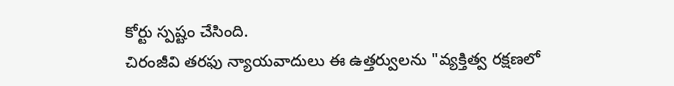కోర్టు స్పష్టం చేసింది.
చిరంజీవి తరఫు న్యాయవాదులు ఈ ఉత్తర్వులను "వ్యక్తిత్వ రక్షణలో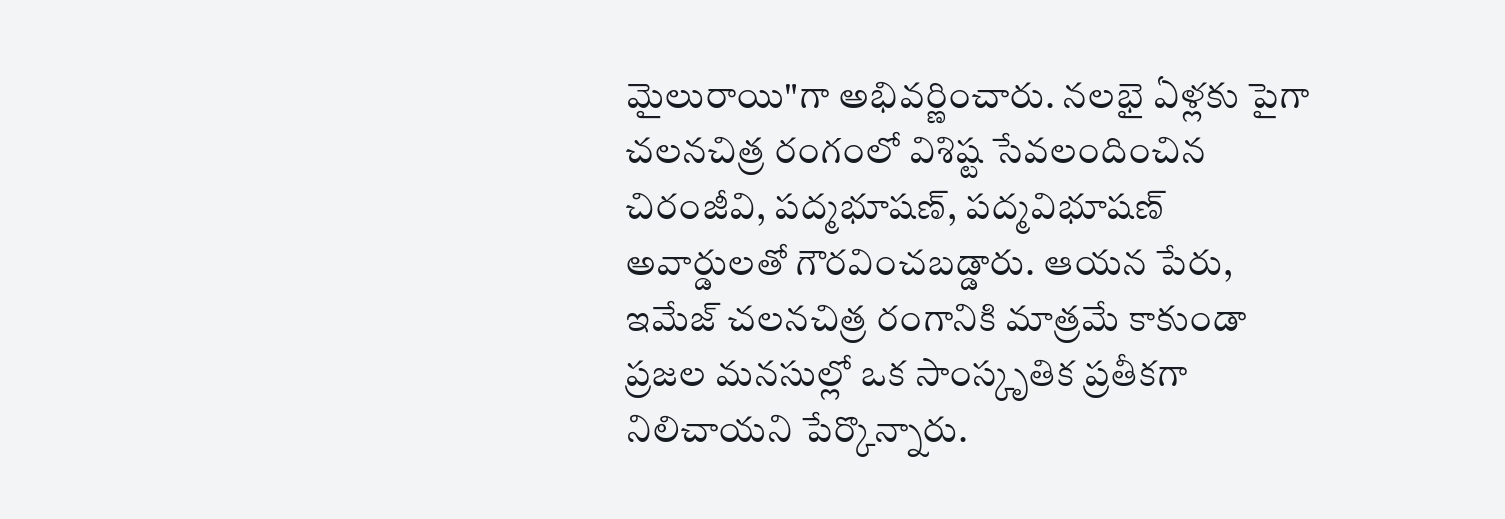మైలురాయి"గా అభివర్ణించారు. నలభై ఏళ్లకు పైగా చలనచిత్ర రంగంలో విశిష్ట సేవలందించిన చిరంజీవి, పద్మభూషణ్, పద్మవిభూషణ్ అవార్డులతో గౌరవించబడ్డారు. ఆయన పేరు, ఇమేజ్ చలనచిత్ర రంగానికి మాత్రమే కాకుండా ప్రజల మనసుల్లో ఒక సాంస్కృతిక ప్రతీకగా నిలిచాయని పేర్కొన్నారు.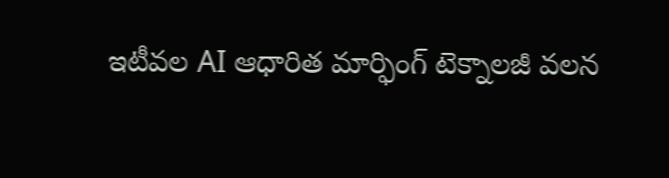ఇటీవల AI ఆధారిత మార్ఫింగ్ టెక్నాలజీ వలన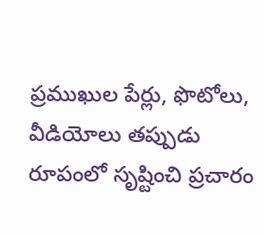ప్రముఖుల పేర్లు, ఫొటోలు, వీడియోలు తప్పుడు రూపంలో సృష్టించి ప్రచారం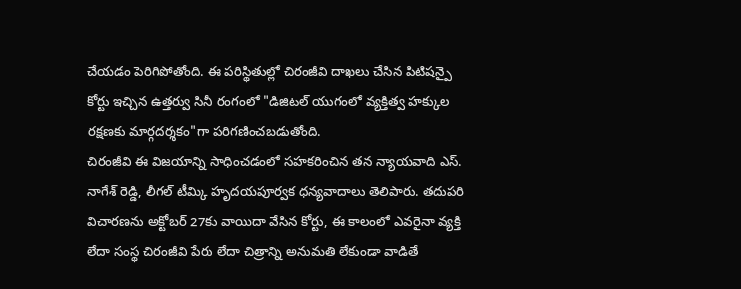చేయడం పెరిగిపోతోంది. ఈ పరిస్థితుల్లో చిరంజీవి దాఖలు చేసిన పిటిషన్పై కోర్టు ఇచ్చిన ఉత్తర్వు సినీ రంగంలో "డిజిటల్ యుగంలో వ్యక్తిత్వ హక్కుల రక్షణకు మార్గదర్శకం"గా పరిగణించబడుతోంది.
చిరంజీవి ఈ విజయాన్ని సాధించడంలో సహకరించిన తన న్యాయవాది ఎస్. నాగేశ్ రెడ్డి, లీగల్ టీమ్కి హృదయపూర్వక ధన్యవాదాలు తెలిపారు. తదుపరి విచారణను అక్టోబర్ 27కు వాయిదా వేసిన కోర్టు, ఈ కాలంలో ఎవరైనా వ్యక్తి లేదా సంస్థ చిరంజీవి పేరు లేదా చిత్రాన్ని అనుమతి లేకుండా వాడితే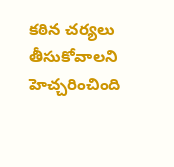కఠిన చర్యలు తీసుకోవాలని హెచ్చరించింది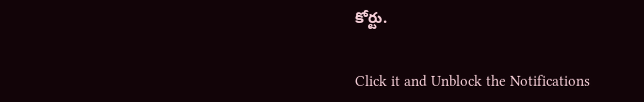కోర్టు.


Click it and Unblock the Notifications